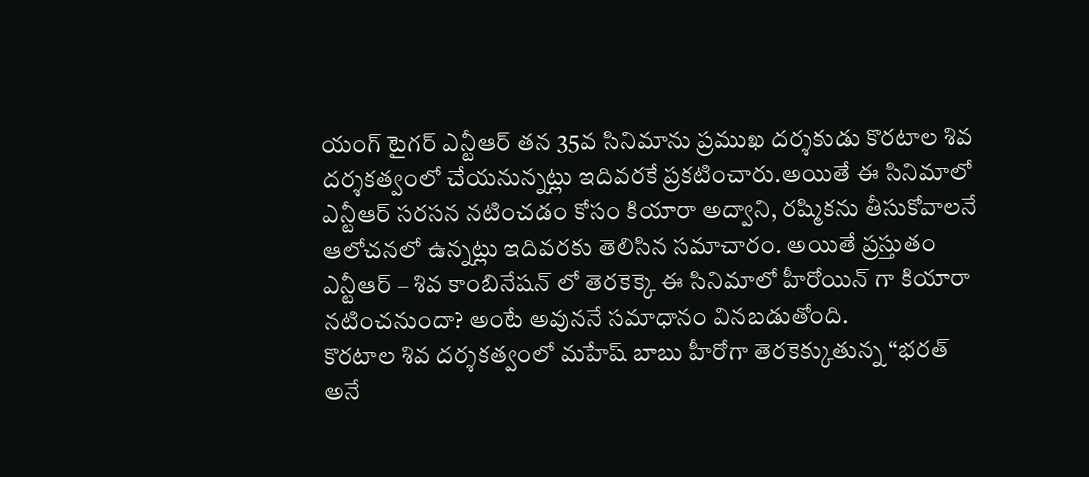యంగ్ టైగర్ ఎన్టీఆర్ తన 35వ సినిమాను ప్రముఖ దర్శకుడు కొరటాల శివ దర్శకత్వంలో చేయనున్నట్లు ఇదివరకే ప్రకటించారు.అయితే ఈ సినిమాలో ఎన్టీఆర్ సరసన నటించడం కోసం కియారా అద్వాని, రష్మికను తీసుకోవాలనే ఆలోచనలో ఉన్నట్లు ఇదివరకు తెలిసిన సమాచారం. అయితే ప్రస్తుతం ఎన్టీఆర్ – శివ కాంబినేషన్ లో తెరకెక్కె ఈ సినిమాలో హీరోయిన్ గా కియారా నటించనుందా? అంటే అవుననే సమాధానం వినబడుతోంది.
కొరటాల శివ దర్శకత్వంలో మహేష్ బాబు హీరోగా తెరకెక్కుతున్న “భరత్ అనే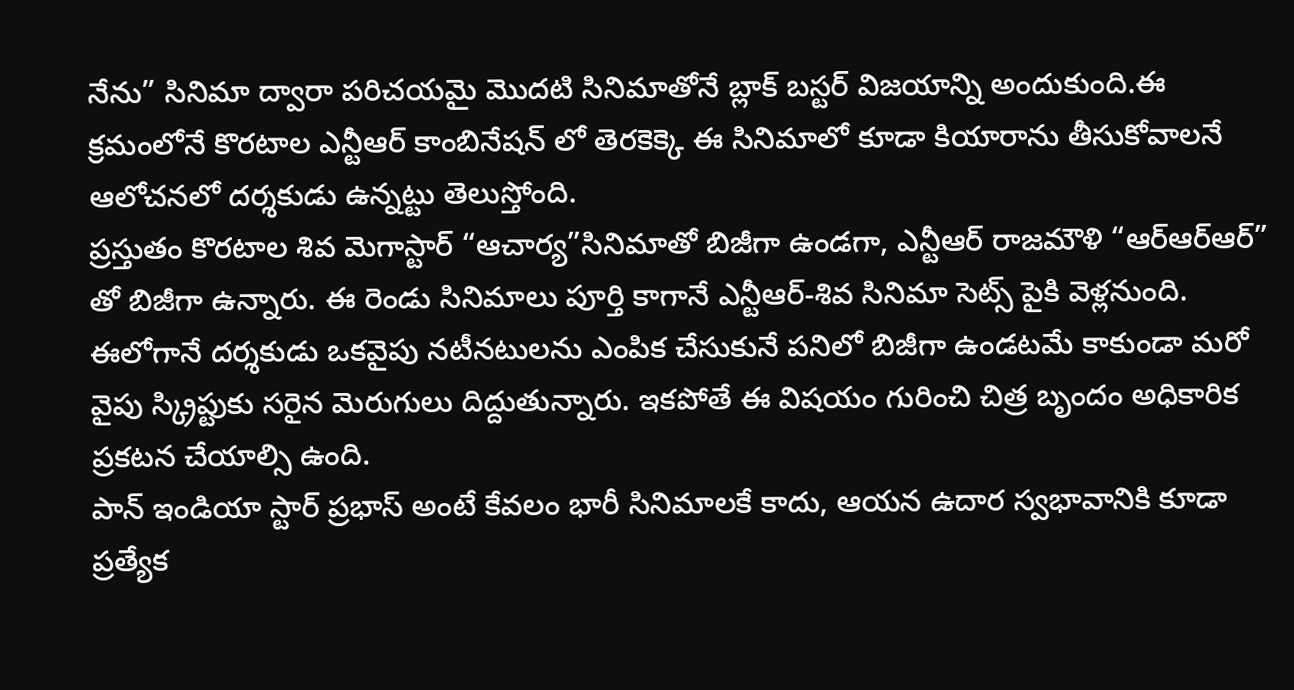నేను” సినిమా ద్వారా పరిచయమై మొదటి సినిమాతోనే బ్లాక్ బస్టర్ విజయాన్ని అందుకుంది.ఈ క్రమంలోనే కొరటాల ఎన్టీఆర్ కాంబినేషన్ లో తెరకెక్కె ఈ సినిమాలో కూడా కియారాను తీసుకోవాలనే ఆలోచనలో దర్శకుడు ఉన్నట్టు తెలుస్తోంది.
ప్రస్తుతం కొరటాల శివ మెగాస్టార్ “ఆచార్య”సినిమాతో బిజీగా ఉండగా, ఎన్టీఆర్ రాజమౌళి “ఆర్ఆర్ఆర్” తో బిజీగా ఉన్నారు. ఈ రెండు సినిమాలు పూర్తి కాగానే ఎన్టీఆర్-శివ సినిమా సెట్స్ పైకి వెళ్లనుంది. ఈలోగానే దర్శకుడు ఒకవైపు నటీనటులను ఎంపిక చేసుకునే పనిలో బిజీగా ఉండటమే కాకుండా మరో వైపు స్క్రిప్టుకు సరైన మెరుగులు దిద్దుతున్నారు. ఇకపోతే ఈ విషయం గురించి చిత్ర బృందం అధికారిక ప్రకటన చేయాల్సి ఉంది.
పాన్ ఇండియా స్టార్ ప్రభాస్ అంటే కేవలం భారీ సినిమాలకే కాదు, ఆయన ఉదార స్వభావానికి కూడా ప్రత్యేక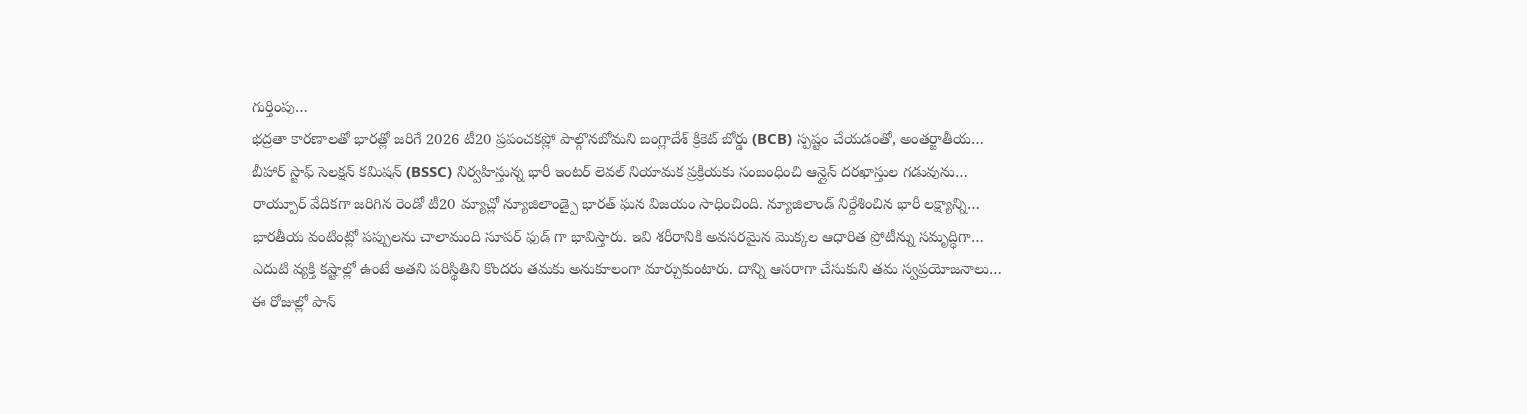గుర్తింపు…
భద్రతా కారణాలతో భారత్లో జరిగే 2026 టీ20 ప్రపంచకప్లో పాల్గొనబోమని బంగ్లాదేశ్ క్రికెట్ బోర్డు (BCB) స్పష్టం చేయడంతో, అంతర్జాతీయ…
బీహార్ స్టాఫ్ సెలక్షన్ కమిషన్ (BSSC) నిర్వహిస్తున్న భారీ ఇంటర్ లెవల్ నియామక ప్రక్రియకు సంబంధించి ఆన్లైన్ దరఖాస్తుల గడువును…
రాయ్పూర్ వేదికగా జరిగిన రెండో టీ20 మ్యాచ్లో న్యూజిలాండ్పై భారత్ ఘన విజయం సాధించింది. న్యూజిలాండ్ నిర్దేశించిన భారీ లక్ష్యాన్ని…
భారతీయ వంటింట్లో పప్పులను చాలామంది సూపర్ ఫుడ్ గా భావిస్తారు. ఇవి శరీరానికి అవసరమైన మొక్కల ఆధారిత ప్రోటీన్ను సమృద్ధిగా…
ఎదుటి వ్యక్తి కష్టాల్లో ఉంటే అతని పరిస్థితిని కొందరు తమకు అనుకూలంగా మార్చుకుంటారు. దాన్ని ఆసరాగా చేసుకుని తమ స్వప్రయోజనాలు…
ఈ రోజుల్లో పాన్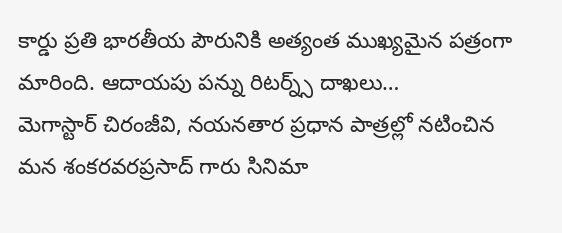కార్డు ప్రతి భారతీయ పౌరునికి అత్యంత ముఖ్యమైన పత్రంగా మారింది. ఆదాయపు పన్ను రిటర్న్స్ దాఖలు…
మెగాస్టార్ చిరంజీవి, నయనతార ప్రధాన పాత్రల్లో నటించిన మన శంకరవరప్రసాద్ గారు సినిమా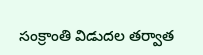సంక్రాంతి విడుదల తర్వాత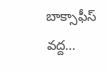బాక్సాఫీస్ వద్ద…